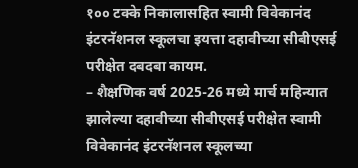१०० टक्के निकालासहित स्वामी विवेकानंद इंटरनॅशनल स्कूलचा इयत्ता दहावीच्या सीबीएसई परीक्षेत दबदबा कायम.
– शैक्षणिक वर्ष 2025-26 मध्ये मार्च महिन्यात झालेल्या दहावीच्या सीबीएसई परीक्षेत स्वामी विवेकानंद इंटरनॅशनल स्कूलच्या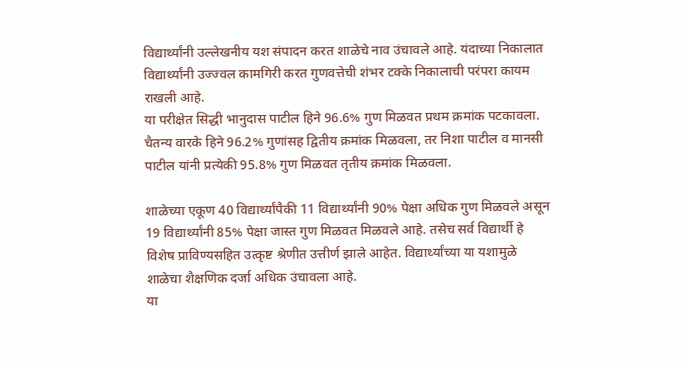विद्यार्थ्यांनी उल्लेखनीय यश संपादन करत शाळेचे नाव उंचावले आहे. यंदाच्या निकालात विद्यार्थ्यांनी उज्ज्वल कामगिरी करत गुणवत्तेची शंभर टक्के निकालाची परंपरा कायम राखली आहे.
या परीक्षेत सिद्धी भानुदास पाटील हिने 96.6% गुण मिळवत प्रथम क्रमांक पटकावला. चैतन्य वारके हिने 96.2% गुणांसह द्वितीय क्रमांक मिळवला, तर निशा पाटील व मानसी पाटील यांनी प्रत्येकी 95.8% गुण मिळवत तृतीय क्रमांक मिळवला.

शाळेच्या एकूण 40 विद्यार्थ्यांपैकी 11 विद्यार्थ्यांनी 90% पेक्षा अधिक गुण मिळवले असून 19 विद्यार्थ्यांनी 85% पेक्षा जास्त गुण मिळवत मिळवले आहे. तसेच सर्व विद्यार्थी हे विशेष प्राविण्यसहित उत्कृष्ट श्रेणीत उत्तीर्ण झाले आहेत. विद्यार्थ्यांच्या या यशामुळे शाळेचा शैक्षणिक दर्जा अधिक उंचावला आहे.
या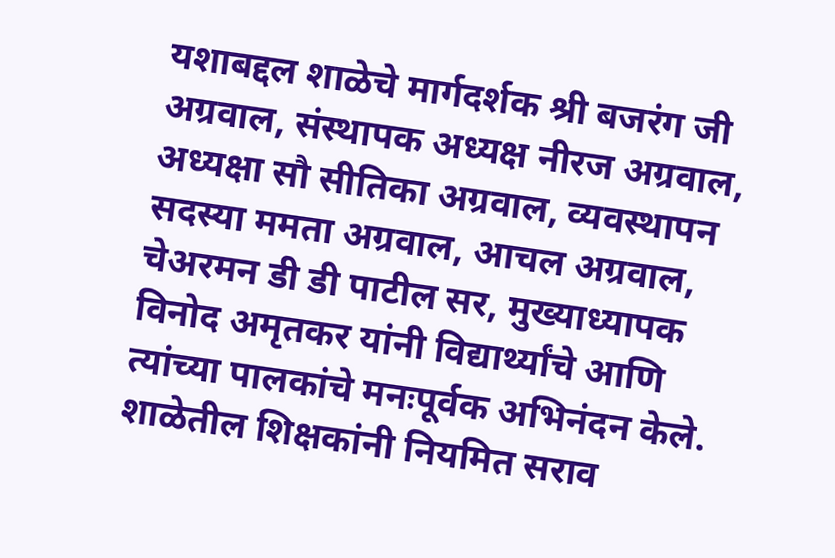यशाबद्दल शाळेचे मार्गदर्शक श्री बजरंग जी अग्रवाल, संस्थापक अध्यक्ष नीरज अग्रवाल, अध्यक्षा सौ सीतिका अग्रवाल, व्यवस्थापन सदस्या ममता अग्रवाल, आचल अग्रवाल, चेअरमन डी डी पाटील सर, मुख्याध्यापक विनोद अमृतकर यांनी विद्यार्थ्यांचे आणि त्यांच्या पालकांचे मनःपूर्वक अभिनंदन केले. शाळेतील शिक्षकांनी नियमित सराव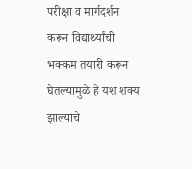परीक्षा व मार्गदर्शन करून विद्यार्थ्यांची भक्कम तयारी करून घेतल्यामुळे हे यश शक्य झाल्याचे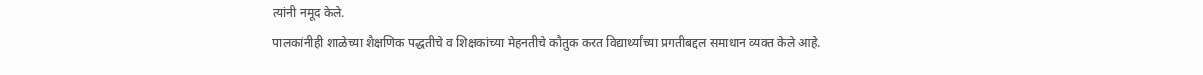त्यांनी नमूद केले.
पालकांनीही शाळेच्या शैक्षणिक पद्धतीचे व शिक्षकांच्या मेहनतीचे कौतुक करत विद्यार्थ्यांच्या प्रगतीबद्दल समाधान व्यक्त केले आहे.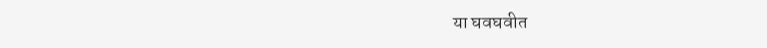या घवघवीत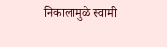निकालामुळे स्वामी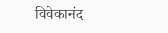विवेकानंद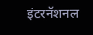इंटरनॅशनल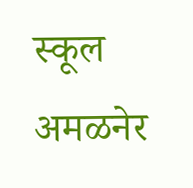स्कूल अमळनेर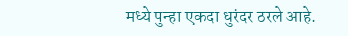मध्ये पुन्हा एकदा धुरंदर ठरले आहे.